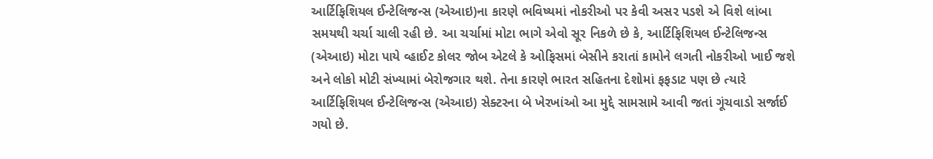આર્ટિફિશિયલ ઈન્ટેલિજન્સ (એઆઇ)ના કારણે ભવિષ્યમાં નોકરીઓ પર કેવી અસર પડશે એ વિશે લાંબા સમયથી ચર્ચા ચાલી રહી છે. આ ચર્ચામાં મોટા ભાગે એવો સૂર નિકળે છે કે, આર્ટિફિશિયલ ઈન્ટેલિજન્સ (એઆઇ) મોટા પાયે વ્હાઈટ કોલર જોબ એટલે કે ઓફિસમાં બેસીને કરાતાં કામોને લગતી નોકરીઓ ખાઈ જશે અને લોકો મોટી સંખ્યામાં બેરોજગાર થશે. તેના કારણે ભારત સહિતના દેશોમાં ફફડાટ પણ છે ત્યારે આર્ટિફિશિયલ ઈન્ટેલિજન્સ (એઆઇ) સેક્ટરના બે ખેરખાંઓ આ મુદ્દે સામસામે આવી જતાં ગૂંચવાડો સર્જાઈ ગયો છે.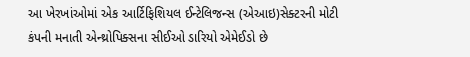આ ખેરખાંઓમાં એક આર્ટિફિશિયલ ઈન્ટેલિજન્સ (એઆઇ)સેક્ટરની મોટી કંપની મનાતી એન્થ્રોપિક્સના સીઈઓ ડારિયો એમેઈડો છે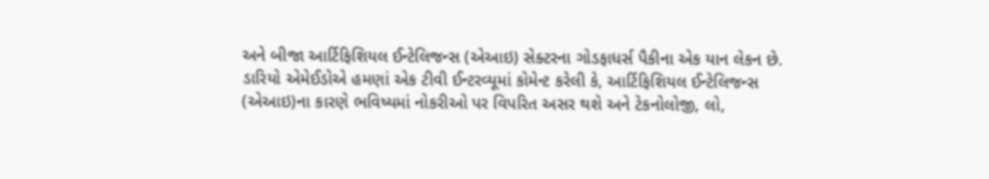અને બીજા આર્ટિફિશિયલ ઈન્ટેલિજન્સ (એઆઇ) સેક્ટરના ગોડફાધર્સ પૈકીના એક યાન લેકન છે. ડારિયો એમેઈડોએ હમણાં એક ટીવી ઈન્ટરવ્યૂમાં કોમેન્ટ કરેલી કે, આર્ટિફિશિયલ ઈન્ટેલિજન્સ (એઆઇ)ના કારણે ભવિષ્યમાં નોકરીઓ પર વિપરિત અસર થશે અને ટેકનોલોજી, લો,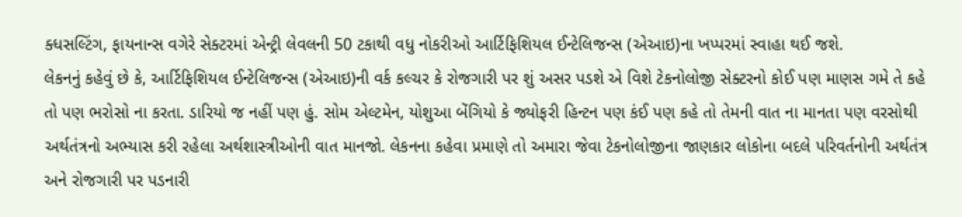ક્ધસલ્ટિંગ, ફાયનાન્સ વગેરે સેક્ટરમાં એન્ટ્રી લેવલની 50 ટકાથી વધુ નોકરીઓ આર્ટિફિશિયલ ઈન્ટેલિજન્સ (એઆઇ)ના ખપ્પરમાં સ્વાહા થઈ જશે.
લેકનનું કહેવું છે કે, આર્ટિફિશિયલ ઈન્ટેલિજન્સ (એઆઇ)ની વર્ક કલ્ચર કે રોજગારી પર શું અસર પડશે એ વિશે ટેકનોલોજી સેક્ટરનો કોઈ પણ માણસ ગમે તે કહે તો પણ ભરોસો ના કરતા. ડારિયો જ નહીં પણ હું. સોમ એલ્ટમેન, યોશુઆ બેંગિયો કે જ્યોફરી હિન્ટન પણ કંઈ પણ કહે તો તેમની વાત ના માનતા પણ વરસોથી અર્થતંત્રનો અભ્યાસ કરી રહેલા અર્થશાસ્ત્રીઓની વાત માનજો. લેકનના કહેવા પ્રમાણે તો અમારા જેવા ટેકનોલોજીના જાણકાર લોકોના બદલે પરિવર્તનોની અર્થતંત્ર અને રોજગારી પર પડનારી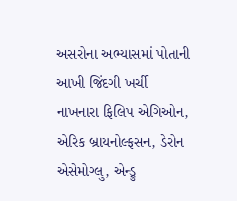અસરોના અભ્યાસમાં પોતાની આખી જિંદગી ખર્ચી નાખનારા ફિલિપ એગિઓન, એરિક બ્રાયનોલ્ફસન, ડેરોન એસેમોગ્લુ, એન્ડ્રુ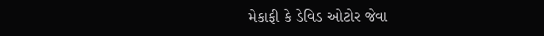મેકાફી કે ડેવિડ ઓટોર જેવા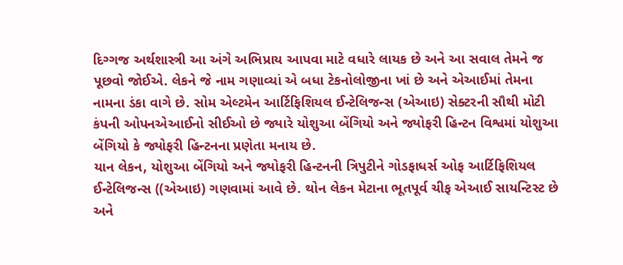દિગ્ગજ અર્થશાસ્ત્રી આ અંગે અભિપ્રાય આપવા માટે વધારે લાયક છે અને આ સવાલ તેમને જ પૂછવો જોઈએ. લેકને જે નામ ગણાવ્યાં એ બધા ટેકનોલોજીના ખાં છે અને એઆઈમાં તેમના નામના ડંકા વાગે છે. સોમ એલ્ટમેન આર્ટિફિશિયલ ઈન્ટેલિજન્સ (એઆઇ) સેક્ટરની સૌથી મોટી કંપની ઓપનએઆઈનો સીઈઓ છે જ્યારે યોશુઆ બેંગિયો અને જ્યોફરી હિન્ટન વિશ્વમાં યોશુઆ બેંગિયો કે જ્યોફરી હિન્ટનના પ્રણેતા મનાય છે.
યાન લેકન, યોશુઆ બેંગિયો અને જ્યોફરી હિન્ટનની ત્રિપુટીને ગોડફાધર્સ ઓફ આર્ટિફિશિયલ ઈન્ટેલિજન્સ ((એઆઇ) ગણવામાં આવે છે. થોન લેકન મેટાના ભૂતપૂર્વ ચીફ એઆઈ સાયન્ટિસ્ટ છે અને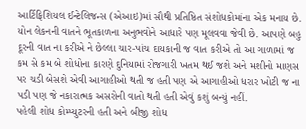આર્ટિફિશિયલ ઈન્ટેલિજન્સ (એઆઇ)માં સૌથી પ્રતિષ્ઠિત સંશોધકોમાંના એક મનાય છે. યોન લેકનની વાતને ભૂતકાળના અનુભવોને આધારે પણ મૂલવવા જેવી છે. આપણે બહુ દૂરની વાત ના કરીએ ને છેલ્લા ચાર-પાંચ દાયકાની જ વાત કરીએ તો આ ગાળામાં જ કમ સે કમ બે શોધોના કારણે દુનિયામાં રોજગારી ખતમ થઈ જશે અને મશીનો માણસ પર ચડી બેસશે એવી આગાહીઓ થતી જ હતી પણ એ આગાહીઓ ધરાર ખોટી જ ના પડી પણ જે નકારાત્મક અસરોની વાતો થતી હતી એવું કશું બન્યું નહીં.
પહેલી શોધ કોમ્પ્યુટરની હતી અને બીજી શોધ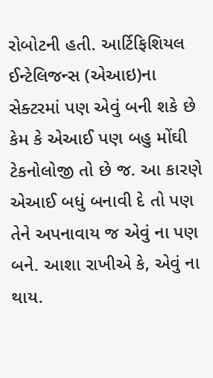રોબોટની હતી. આર્ટિફિશિયલ ઈન્ટેલિજન્સ (એઆઇ)ના સેક્ટરમાં પણ એવું બની શકે છે કેમ કે એઆઈ પણ બહુ મોંઘી ટેકનોલોજી તો છે જ. આ કારણે એઆઈ બધું બનાવી દે તો પણ તેને અપનાવાય જ એવું ના પણ બને. આશા રાખીએ કે, એવું ના થાય.